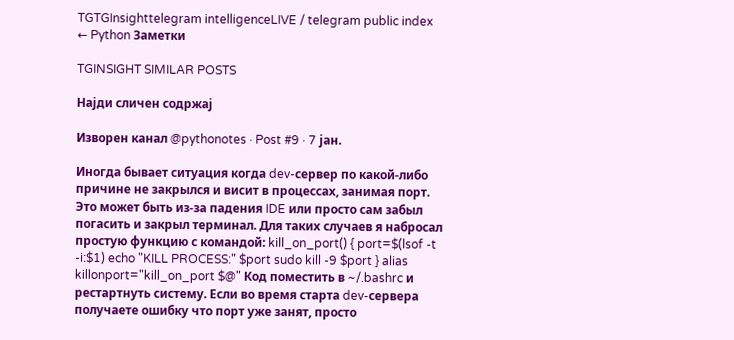TGTGInsighttelegram intelligenceLIVE / telegram public index
← Python Заметки

TGINSIGHT SIMILAR POSTS

Најди сличен содржај

Изворен канал @pythonotes · Post #9 · 7 јан.

Иногда бывает ситуация когда dev-сервер по какой-либо причине не закрылся и висит в процессах, занимая порт. Это может быть из-за падения IDE или просто сам забыл погасить и закрыл терминал. Для таких случаев я набросал простую функцию с командой: kill_on_port() { port=$(lsof -t -i:$1) echo "KILL PROCESS:" $port sudo kill -9 $port } alias killonport="kill_on_port $@" Код поместить в ~/.bashrc и рестартнуть систему. Если во время старта dev-сервера получаете ошибку что порт уже занят, просто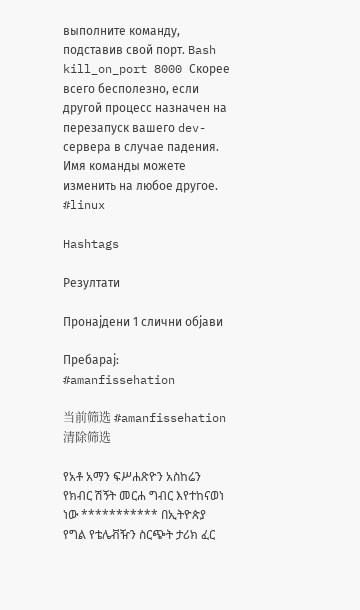выполните команду, подставив свой порт. Bash kill_on_port 8000 Скорее всего бесполезно, если другой процесс назначен на перезапуск вашего dev-сервера в случае падения. Имя команды можете изменить на любое другое. #linux

Hashtags

Резултати

Пронајдени 1 слични објави

Пребарај: #amanfissehation

当前筛选 #amanfissehation清除筛选

የአቶ አማን ፍሥሐጽዮን አስከሬን የክብር ሽኝት መርሐ ግብር እየተከናወነ ነው *********** በኢትዮጵያ የግል የቴሌቭዥን ስርጭት ታሪክ ፈር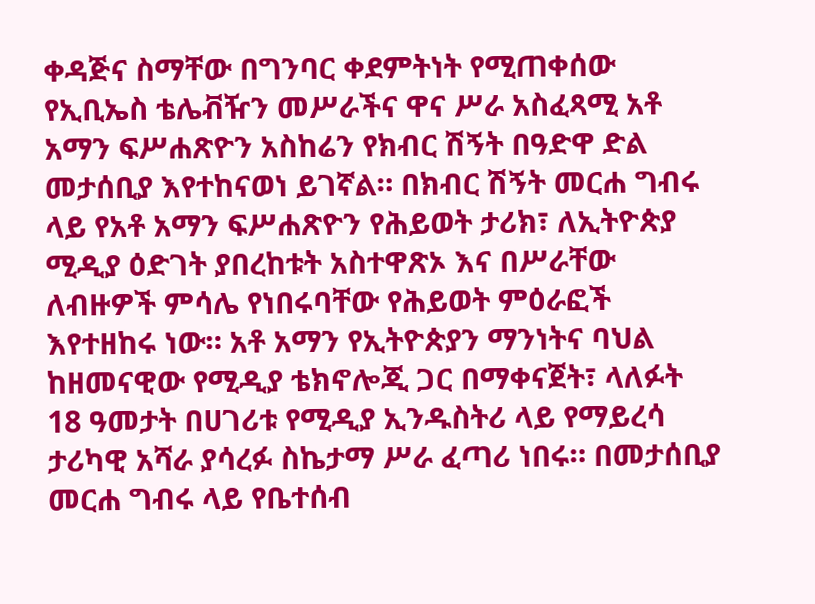ቀዳጅና ስማቸው በግንባር ቀደምትነት የሚጠቀሰው የኢቢኤስ ቴሌቭዥን መሥራችና ዋና ሥራ አስፈጻሚ አቶ አማን ፍሥሐጽዮን አስከሬን የክብር ሽኝት በዓድዋ ድል መታሰቢያ እየተከናወነ ይገኛል። በክብር ሽኝት መርሐ ግብሩ ላይ የአቶ አማን ፍሥሐጽዮን የሕይወት ታሪክ፣ ለኢትዮጵያ ሚዲያ ዕድገት ያበረከቱት አስተዋጽኦ እና በሥራቸው ለብዙዎች ምሳሌ የነበሩባቸው የሕይወት ምዕራፎች እየተዘከሩ ነው። አቶ አማን የኢትዮጵያን ማንነትና ባህል ከዘመናዊው የሚዲያ ቴክኖሎጂ ጋር በማቀናጀት፣ ላለፉት 18 ዓመታት በሀገሪቱ የሚዲያ ኢንዱስትሪ ላይ የማይረሳ ታሪካዊ አሻራ ያሳረፉ ስኬታማ ሥራ ፈጣሪ ነበሩ። በመታሰቢያ መርሐ ግብሩ ላይ የቤተሰብ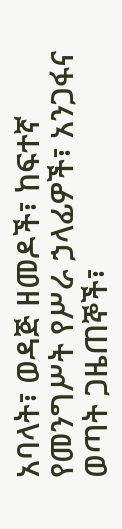አባላት፣ ወዳጅ ዘመዶች፣ ከፍተኛ የመንግሥት የሥራ ኃላፊዎች፣ አንጋፋና ወጣት ጋዜጠኞች፣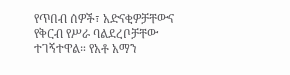የጥበብ ሰዎች፣ አድናቂዎቻቸውና የቅርብ የሥራ ባልደረቦቻቸው ተገኝተዋል። የአቶ አማን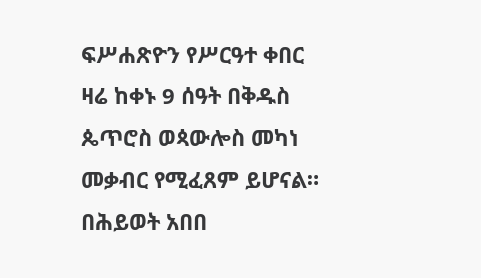ፍሥሐጽዮን የሥርዓተ ቀበር ዛሬ ከቀኑ 9 ሰዓት በቅዱስ ጴጥሮስ ወጳውሎስ መካነ መቃብር የሚፈጸም ይሆናል። በሕይወት አበበ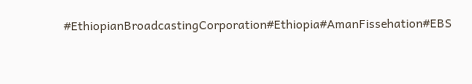#EthiopianBroadcastingCorporation#Ethiopia#AmanFissehation#EBS